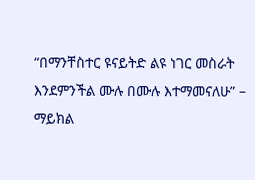“በማንቸስተር ዩናይትድ ልዩ ነገር መስራት እንደምንችል ሙሉ በሙሉ እተማመናለሁ” – ማይክል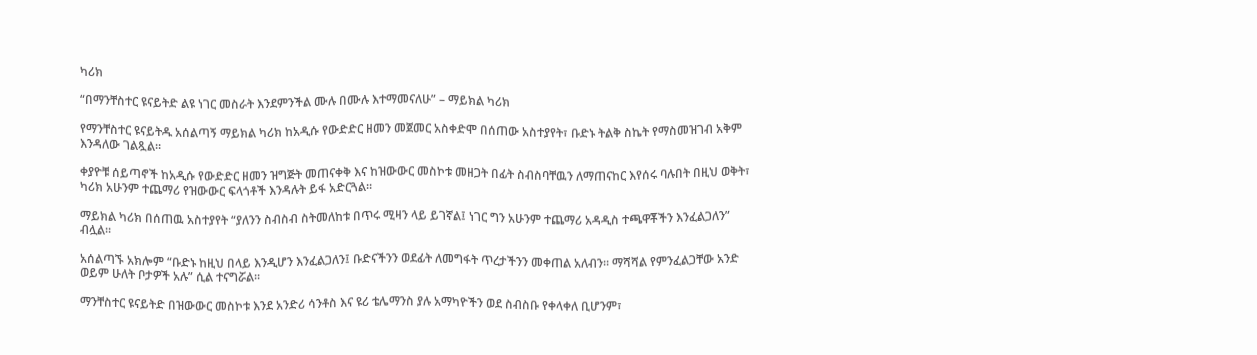ካሪክ

“በማንቸስተር ዩናይትድ ልዩ ነገር መስራት እንደምንችል ሙሉ በሙሉ እተማመናለሁ” – ማይክል ካሪክ

የማንቸስተር ዩናይትዱ አሰልጣኝ ማይክል ካሪክ ከአዲሱ የውድድር ዘመን መጀመር አስቀድሞ በሰጠው አስተያየት፣ ቡድኑ ትልቅ ስኬት የማስመዝገብ አቅም እንዳለው ገልጿል።

ቀያዮቹ ሰይጣኖች ከአዲሱ የውድድር ዘመን ዝግጅት መጠናቀቅ እና ከዝውውር መስኮቱ መዘጋት በፊት ስብስባቸዉን ለማጠናከር እየሰሩ ባሉበት በዚህ ወቅት፣ ካሪክ አሁንም ተጨማሪ የዝውውር ፍላጎቶች እንዳሉት ይፋ አድርጓል።

ማይክል ካሪክ በሰጠዉ አስተያየት “ያለንን ስብስብ ስትመለከቱ በጥሩ ሚዛን ላይ ይገኛል፤ ነገር ግን አሁንም ተጨማሪ አዳዲስ ተጫዋቾችን እንፈልጋለን” ብሏል፡፡

አሰልጣኙ አክሎም “ቡድኑ ከዚህ በላይ እንዲሆን እንፈልጋለን፤ ቡድናችንን ወደፊት ለመግፋት ጥረታችንን መቀጠል አለብን። ማሻሻል የምንፈልጋቸው አንድ ወይም ሁለት ቦታዎች አሉ” ሲል ተናግሯል፡፡

ማንቸስተር ዩናይትድ በዝውውር መስኮቱ እንደ አንድሪ ሳንቶስ እና ዩሪ ቴሌማንስ ያሉ አማካዮችን ወደ ስብስቡ የቀላቀለ ቢሆንም፣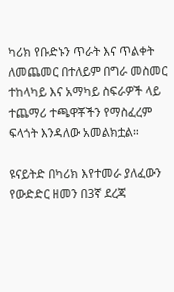ካሪክ የቡድኑን ጥራት እና ጥልቀት ለመጨመር በተለይም በግራ መስመር ተከላካይ እና አማካይ ስፍራዎች ላይ ተጨማሪ ተጫዋቾችን የማስፈረም ፍላጎት እንዳለው አመልክቷል።

ዩናይትድ በካሪክ እየተመራ ያለፈውን የውድድር ዘመን በ3ኛ ደረጃ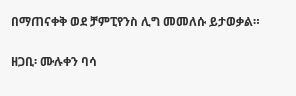በማጠናቀቅ ወደ ቻምፒየንስ ሊግ መመለሱ ይታወቃል።

ዘጋቢ፡ ሙሉቀን ባሳ